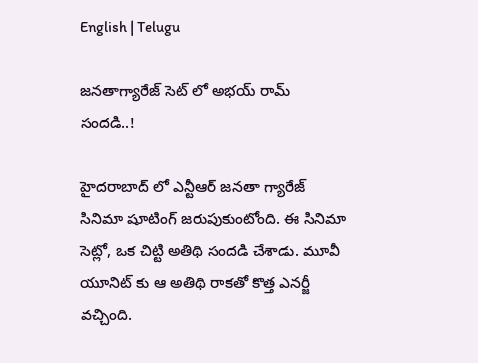English | Telugu

జనతాగ్యారేజ్ సెట్ లో అభయ్ రామ్ సందడి..!

హైదరాబాద్ లో ఎన్టీఆర్ జనతా గ్యారేజ్ సినిమా షూటింగ్ జరుపుకుంటోంది. ఈ సినిమా సెట్లో, ఒక చిట్టి అతిథి సందడి చేశాడు. మూవీ యూనిట్ కు ఆ అతిథి రాకతో కొత్త ఎనర్జీ వచ్చింది.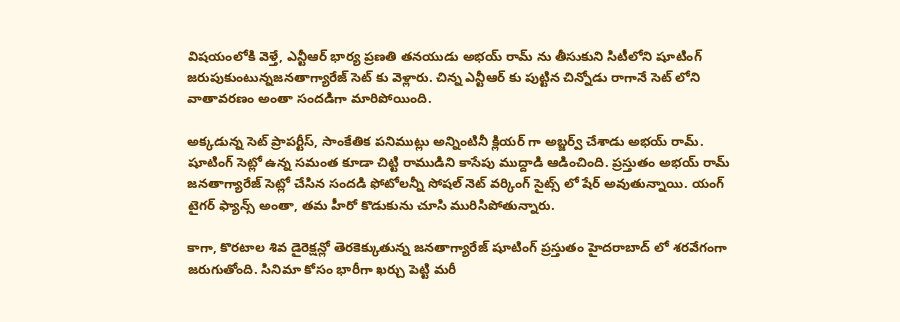విషయంలోకి వెళ్తే, ఎన్టీఆర్ భార్య ప్రణతి తనయుడు అభయ్ రామ్ ను తీసుకుని సిటీలోని షూటింగ్ జరుపుకుంటున్నజనతాగ్యారేజ్ సెట్ కు వెళ్లారు. చిన్న ఎన్టీఆర్ కు పుట్టిన చిన్నోడు రాగానే సెట్ లోని వాతావరణం అంతా సందడిగా మారిపోయింది.

అక్కడున్న సెట్ ప్రాపర్టీస్, సాంకేతిక పనిముట్లు అన్నింటినీ క్లియర్ గా అబ్జర్వ్ చేశాడు అభయ్ రామ్. షూటింగ్ సెట్లో ఉన్న సమంత కూడా చిట్టి రాముడిని కాసేపు ముద్దాడి ఆడించింది. ప్రస్తుతం అభయ్ రామ్ జనతాగ్యారేజ్ సెట్లో చేసిన సందడి ఫోటోలన్నీ సోషల్ నెట్ వర్కింగ్ సైట్స్ లో షేర్ అవుతున్నాయి. యంగ్ టైగర్ ఫ్యాన్స్ అంతా, తమ హీరో కొడుకును చూసి మురిసిపోతున్నారు.

కాగా, కొరటాల శివ డైరెక్షన్లో తెరకెక్కుతున్న జనతాగ్యారేజ్ షూటింగ్ ప్రస్తుతం హైదరాబాద్ లో శరవేగంగా జరుగుతోంది. సినిమా కోసం భారీగా ఖర్చు పెట్టి మరీ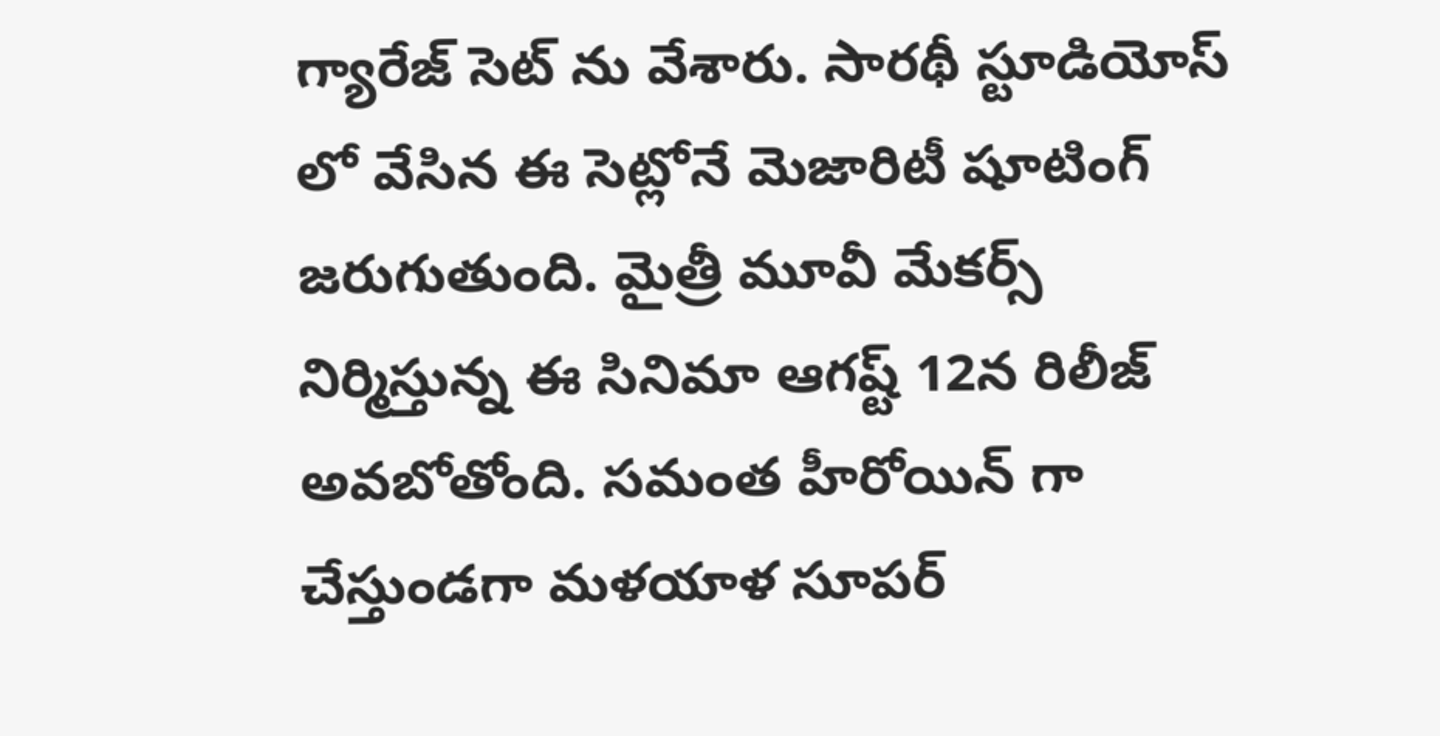గ్యారేజ్ సెట్ ను వేశారు. సారథీ స్టూడియోస్ లో వేసిన ఈ సెట్లోనే మెజారిటీ షూటింగ్ జరుగుతుంది. మైత్రీ మూవీ మేకర్స్ నిర్మిస్తున్న ఈ సినిమా ఆగష్ట్ 12న రిలీజ్ అవబోతోంది. సమంత హీరోయిన్ గా చేస్తుండగా మళయాళ సూపర్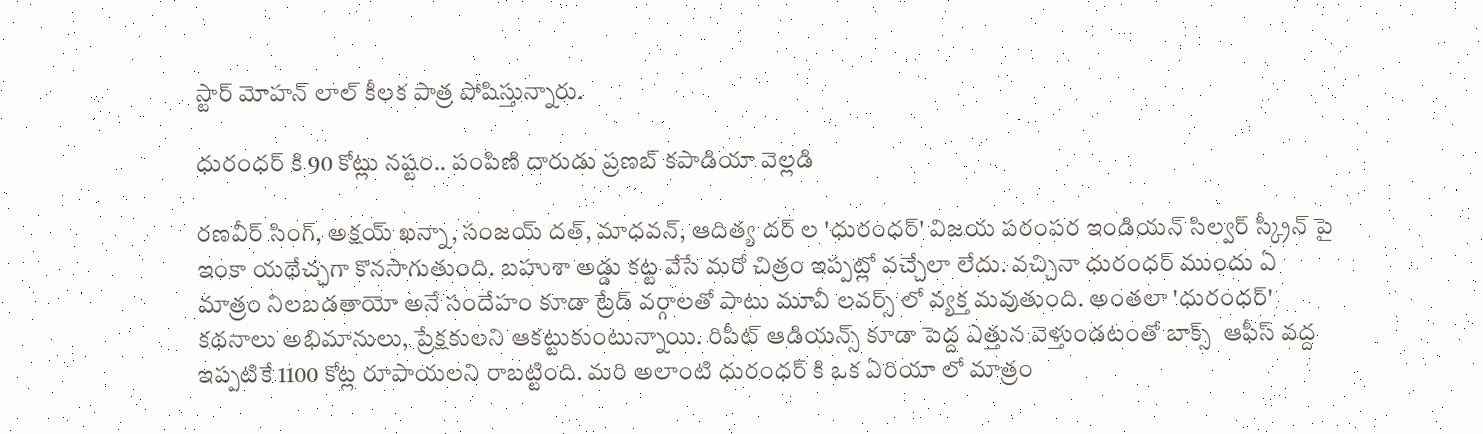స్టార్ మోహన్ లాల్ కీలక పాత్ర పోషిస్తున్నారు.

ధురంధర్ కి 90 కోట్లు నష్టం.. పంపిణి దారుడు ప్రణబ్ కపాడియా వెల్లడి

రణవీర్ సింగ్, అక్షయ్ ఖన్నా, సంజయ్ దత్, మాధవన్, ఆదిత్య దర్ ల 'ధురంధర్' విజయ పరంపర ఇండియన్ సిల్వర్ స్క్రీన్ పై ఇంకా యథేచ్ఛగా కొనసాగుతుంది. బహుశా అడ్డు కట్ట వేసే మరో చిత్రం ఇప్పట్లో వచ్చేలా లేదు. వచ్చినా ధురంధర్ ముందు ఏ మాత్రం నిలబడతాయో అనే సందేహం కూడా ట్రేడ్ వర్గాలతో పాటు మూవీ లవర్స్ లో వ్యక్త మవుతుంది. అంతలా 'ధురంధర్' కథనాలు అభిమానులు, ప్రేక్షకులని ఆకట్టుకుంటున్నాయి. రిపీట్ ఆడియన్స్ కూడా పెద్ద ఎత్తున వెళ్తుండటంతో బాక్స్  ఆఫీస్ వద్ద ఇప్పటికే 1100 కోట్ల రూపాయలని రాబట్టింది. మరి అలాంటి ధురంధర్ కి ఒక ఏరియా లో మాత్రం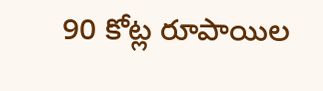90 కోట్ల రూపాయిల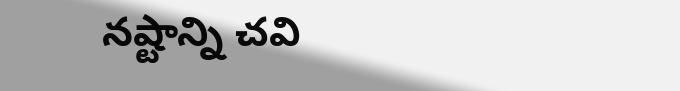నష్టాన్ని చవి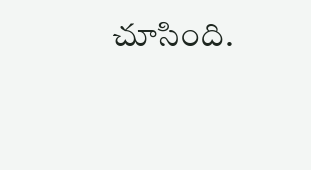చూసింది.